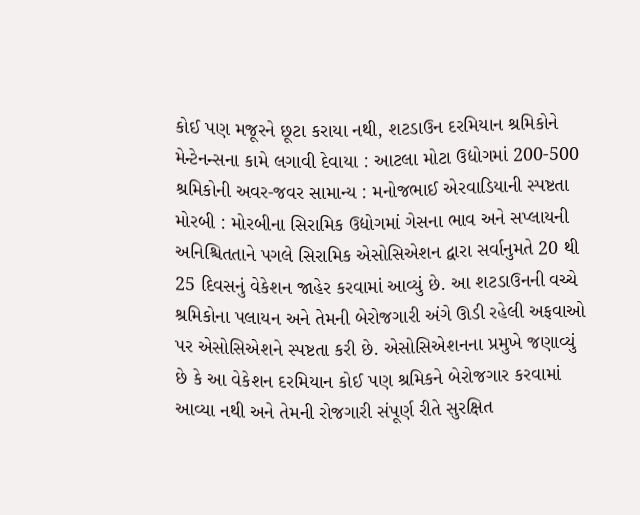કોઈ પણ મજૂરને છૂટા કરાયા નથી, શટડાઉન દરમિયાન શ્રમિકોને મેન્ટેનન્સના કામે લગાવી દેવાયા : આટલા મોટા ઉદ્યોગમાં 200-500 શ્રમિકોની અવર-જવર સામાન્ય : મનોજભાઈ એરવાડિયાની સ્પષ્ટતા મોરબી : મોરબીના સિરામિક ઉદ્યોગમાં ગેસના ભાવ અને સપ્લાયની અનિશ્ચિતતાને પગલે સિરામિક એસોસિએશન દ્વારા સર્વાનુમતે 20 થી 25 દિવસનું વેકેશન જાહેર કરવામાં આવ્યું છે. આ શટડાઉનની વચ્ચે શ્રમિકોના પલાયન અને તેમની બેરોજગારી અંગે ઊડી રહેલી અફવાઓ પર એસોસિએશને સ્પષ્ટતા કરી છે. એસોસિએશનના પ્રમુખે જણાવ્યું છે કે આ વેકેશન દરમિયાન કોઈ પણ શ્રમિકને બેરોજગાર કરવામાં આવ્યા નથી અને તેમની રોજગારી સંપૂર્ણ રીતે સુરક્ષિત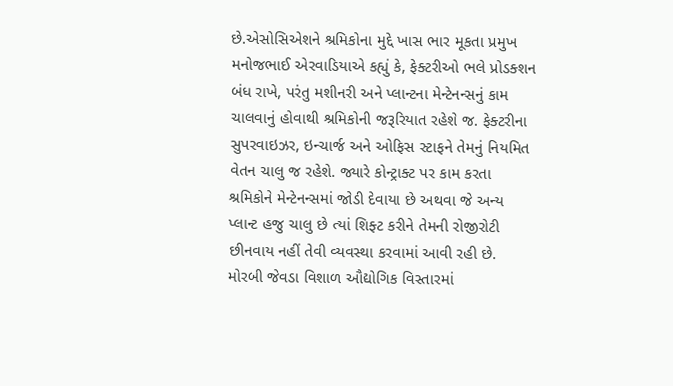છે.એસોસિએશને શ્રમિકોના મુદ્દે ખાસ ભાર મૂકતા પ્રમુખ મનોજભાઈ એરવાડિયાએ કહ્યું કે, ફેક્ટરીઓ ભલે પ્રોડક્શન બંધ રાખે, પરંતુ મશીનરી અને પ્લાન્ટના મેન્ટેનન્સનું કામ ચાલવાનું હોવાથી શ્રમિકોની જરૂરિયાત રહેશે જ. ફેક્ટરીના સુપરવાઇઝર, ઇન્ચાર્જ અને ઓફિસ સ્ટાફને તેમનું નિયમિત વેતન ચાલુ જ રહેશે. જ્યારે કોન્ટ્રાક્ટ પર કામ કરતા શ્રમિકોને મેન્ટેનન્સમાં જોડી દેવાયા છે અથવા જે અન્ય પ્લાન્ટ હજુ ચાલુ છે ત્યાં શિફ્ટ કરીને તેમની રોજીરોટી છીનવાય નહીં તેવી વ્યવસ્થા કરવામાં આવી રહી છે. મોરબી જેવડા વિશાળ ઔદ્યોગિક વિસ્તારમાં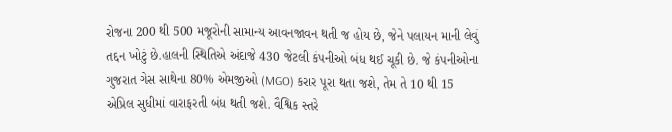રોજના 200 થી 500 મજૂરોની સામાન્ય આવનજાવન થતી જ હોય છે, જેને પલાયન માની લેવું તદ્દન ખોટું છે.હાલની સ્થિતિએ અંદાજે 430 જેટલી કંપનીઓ બંધ થઈ ચૂકી છે. જે કંપનીઓના ગુજરાત ગેસ સાથેના 80% એમજીઓ (MGO) કરાર પૂરા થતા જશે, તેમ તે 10 થી 15 એપ્રિલ સુધીમાં વારાફરતી બંધ થતી જશે. વૈશ્વિક સ્તરે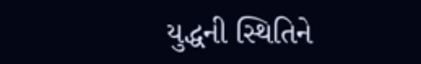યુદ્ધની સ્થિતિને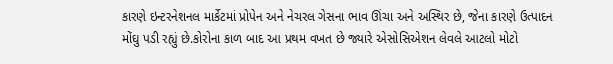કારણે ઇન્ટરનેશનલ માર્કેટમાં પ્રોપેન અને નેચરલ ગેસના ભાવ ઊંચા અને અસ્થિર છે, જેના કારણે ઉત્પાદન મોંઘુ પડી રહ્યું છે.કોરોના કાળ બાદ આ પ્રથમ વખત છે જ્યારે એસોસિએશન લેવલે આટલો મોટો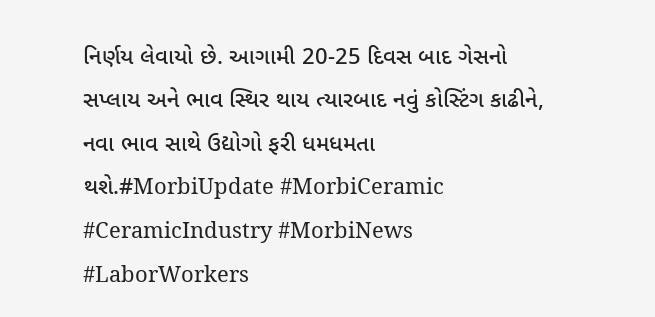નિર્ણય લેવાયો છે. આગામી 20-25 દિવસ બાદ ગેસનો સપ્લાય અને ભાવ સ્થિર થાય ત્યારબાદ નવું કોસ્ટિંગ કાઢીને, નવા ભાવ સાથે ઉદ્યોગો ફરી ધમધમતા થશે.#MorbiUpdate #MorbiCeramic #CeramicIndustry #MorbiNews #LaborWorkers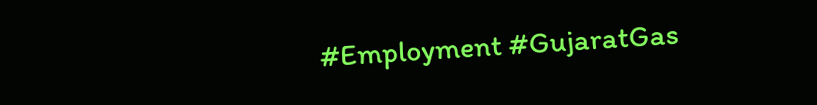#Employment #GujaratGas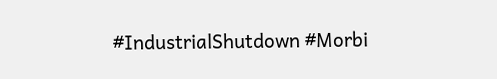#IndustrialShutdown #Morbi